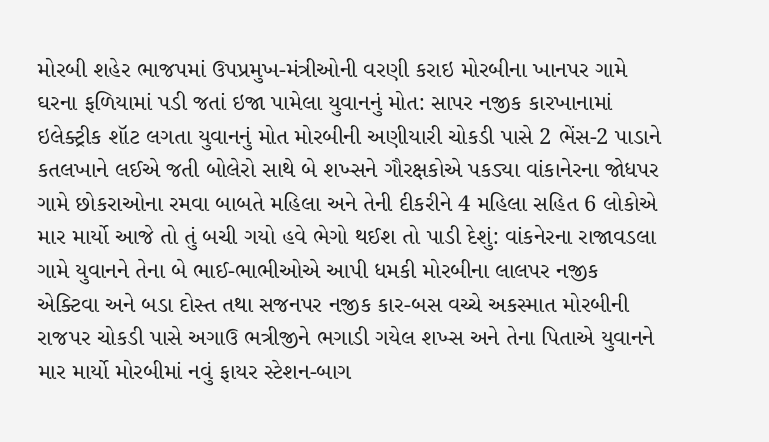મોરબી શહેર ભાજપમાં ઉપપ્રમુખ-મંત્રીઓની વરણી કરાઇ મોરબીના ખાનપર ગામે ઘરના ફળિયામાં પડી જતાં ઇજા પામેલા યુવાનનું મોત: સાપર નજીક કારખાનામાં ઇલેક્ટ્રીક શૉટ લગતા યુવાનનું મોત મોરબીની અણીયારી ચોકડી પાસે 2 ભેંસ-2 પાડાને કતલખાને લઈએ જતી બોલેરો સાથે બે શખ્સને ગૌરક્ષકોએ પકડ્યા વાંકાનેરના જોધપર ગામે છોકરાઓના રમવા બાબતે મહિલા અને તેની દીકરીને 4 મહિલા સહિત 6 લોકોએ માર માર્યો આજે તો તું બચી ગયો હવે ભેગો થઈશ તો પાડી દેશું: વાંકનેરના રાજાવડલા ગામે યુવાનને તેના બે ભાઈ-ભાભીઓએ આપી ધમકી મોરબીના લાલપર નજીક એક્ટિવા અને બડા દોસ્ત તથા સજનપર નજીક કાર-બસ વચ્ચે અકસ્માત મોરબીની રાજપર ચોકડી પાસે અગાઉ ભત્રીજીને ભગાડી ગયેલ શખ્સ અને તેના પિતાએ યુવાનને માર માર્યો મોરબીમાં નવું ફાયર સ્ટેશન-બાગ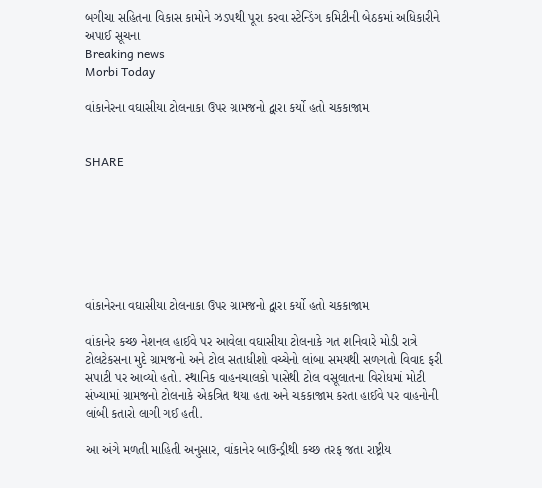બગીચા સહિતના વિકાસ કામોને ઝડપથી પૂરા કરવા સ્ટેન્ડિંગ કમિટીની બેઠકમાં અધિકારીને અપાઈ સૂચના
Breaking news
Morbi Today

વાંકાનેરના વઘાસીયા ટોલનાકા ઉપર ગ્રામજનો દ્વારા કર્યો હતો ચકકાજામ


SHARE







વાંકાનેરના વઘાસીયા ટોલનાકા ઉપર ગ્રામજનો દ્વારા કર્યો હતો ચકકાજામ

વાંકાનેર કચ્છ નેશનલ હાઈવે પર આવેલા વઘાસીયા ટોલનાકે ગત શનિવારે મોડી રાત્રે ટોલટેકસના મુદે ગ્રામજનો અને ટોલ સતાધીશો વચ્ચેનો લાંબા સમયથી સળગતો વિવાદ ફરી સપાટી પર આવ્યો હતો. સ્થાનિક વાહનચાલકો પાસેથી ટોલ વસૂલાતના વિરોધમાં મોટી સંખ્યામાં ગ્રામજનો ટોલનાકે એકત્રિત થયા હતા અને ચકકાજામ કરતા હાઈવે પર વાહનોની લાંબી કતારો લાગી ગઈ હતી.

આ અંગે મળતી માહિતી અનુસાર, વાંકાનેર બાઉન્ડ્રીથી કચ્છ તરફ જતા રાષ્ટ્રીય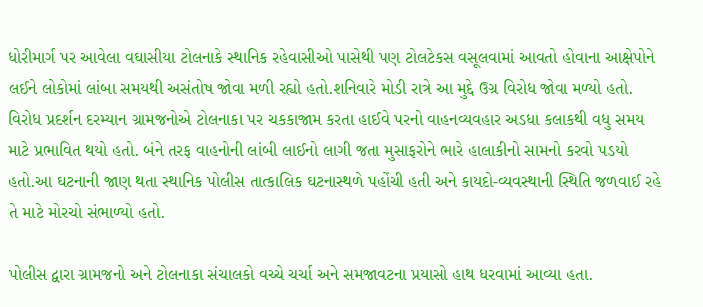ધોરીમાર્ગ પર આવેલા વઘાસીયા ટોલનાકે સ્થાનિક રહેવાસીઓ પાસેથી પણ ટોલટેકસ વસૂલવામાં આવતો હોવાના આક્ષેપોને લઈને લોકોમાં લાંબા સમયથી અસંતોષ જોવા મળી રહ્યો હતો.શનિવારે મોડી રાત્રે આ મુદ્દે ઉગ્ર વિરોધ જોવા મળ્યો હતો. વિરોધ પ્રદર્શન દરમ્યાન ગ્રામજનોએ ટોલનાકા પર ચકકાજામ કરતા હાઈવે પરનો વાહનવ્યવહાર અડધા કલાકથી વધુ સમય માટે પ્રભાવિત થયો હતો. બંને તરફ વાહનોની લાંબી લાઈનો લાગી જતા મુસાફરોને ભારે હાલાકીનો સામનો કરવો પડયો હતો.આ ઘટનાની જાણ થતા સ્થાનિક પોલીસ તાત્કાલિક ઘટનાસ્થળે પહોંચી હતી અને કાયદો-વ્યવસ્થાની સ્થિતિ જળવાઈ રહે તે માટે મોરચો સંભાળ્યો હતો.

પોલીસ દ્વારા ગ્રામજનો અને ટોલનાકા સંચાલકો વચ્ચે ચર્ચા અને સમજાવટના પ્રયાસો હાથ ધરવામાં આવ્યા હતા.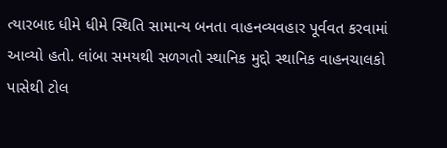ત્યારબાદ ધીમે ધીમે સ્થિતિ સામાન્ય બનતા વાહનવ્યવહાર પૂર્વવત કરવામાં આવ્યો હતો. લાંબા સમયથી સળગતો સ્થાનિક મુદ્દો સ્થાનિક વાહનચાલકો પાસેથી ટોલ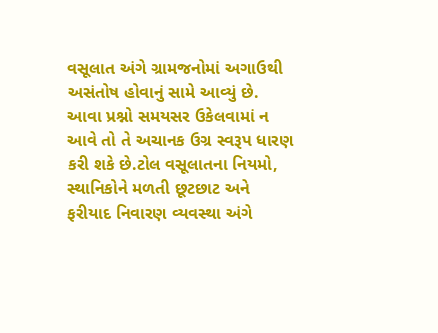વસૂલાત અંગે ગ્રામજનોમાં અગાઉથી અસંતોષ હોવાનું સામે આવ્યું છે. આવા પ્રશ્નો સમયસર ઉકેલવામાં ન આવે તો તે અચાનક ઉગ્ર સ્વરૂપ ધારણ કરી શકે છે.ટોલ વસૂલાતના નિયમો, સ્થાનિકોને મળતી છૂટછાટ અને ફરીયાદ નિવારણ વ્યવસ્થા અંગે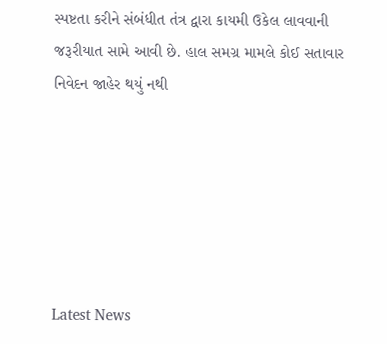સ્પષ્ટતા કરીને સંબંધીત તંત્ર દ્વારા કાયમી ઉકેલ લાવવાની જરૂરીયાત સામે આવી છે. હાલ સમગ્ર મામલે કોઈ સતાવાર નિવેદન જાહેર થયું નથી






Latest News